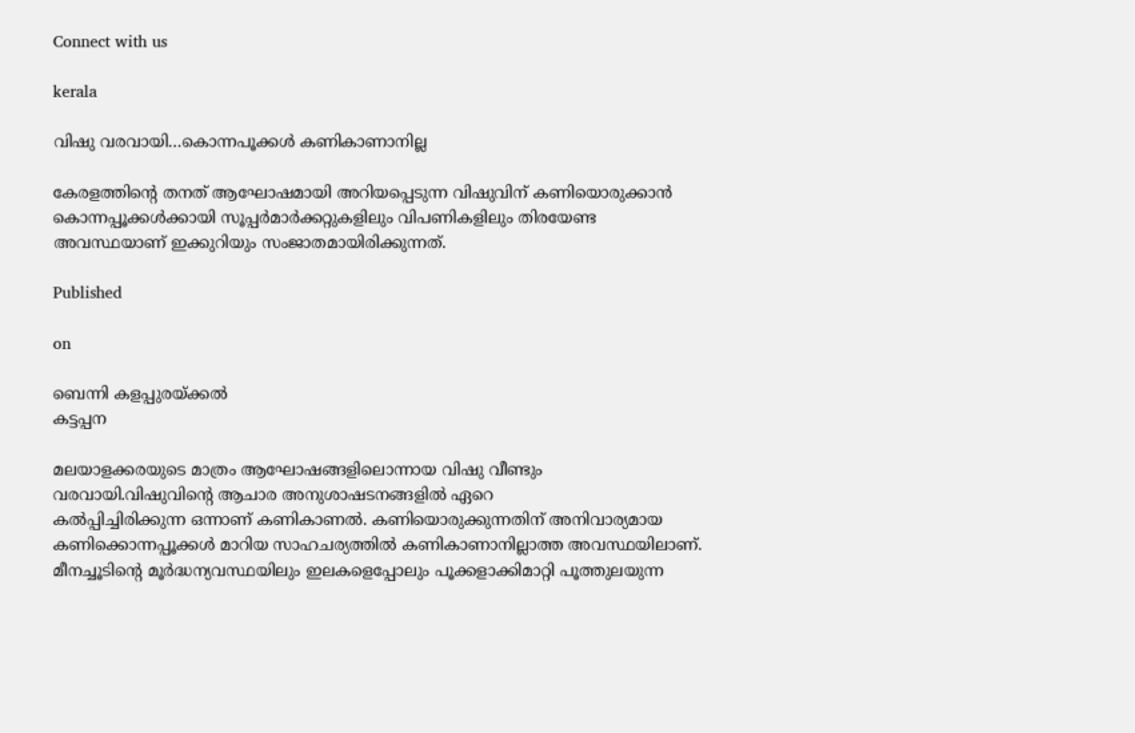Connect with us

kerala

വിഷു വരവായി…കൊന്നപൂക്കള്‍ കണികാണാനില്ല

കേരളത്തിന്റെ തനത് ആഘോഷമായി അറിയപ്പെടുന്ന വിഷുവിന് കണിയൊരുക്കാന്‍ കൊന്നപ്പൂക്കള്‍ക്കായി സൂപ്പര്‍മാര്‍ക്കറ്റുകളിലും വിപണികളിലും തിരയേണ്ട അവസ്ഥയാണ് ഇക്കുറിയും സംജാതമായിരിക്കുന്നത്.

Published

on

ബെന്നി കളപ്പുരയ്ക്കല്‍
കട്ടപ്പന

മലയാളക്കരയുടെ മാത്രം ആഘോഷങ്ങളിലൊന്നായ വിഷു വീണ്ടും വരവായി.വിഷുവിന്റെ ആചാര അനുശാഷടനങ്ങളില്‍ ഏറെ
കല്‍പ്പിച്ചിരിക്കുന്ന ഒന്നാണ് കണികാണല്‍. കണിയൊരുക്കുന്നതിന് അനിവാര്യമായ കണിക്കൊന്നപ്പൂക്കള്‍ മാറിയ സാഹചര്യത്തില്‍ കണികാണാനില്ലാത്ത അവസ്ഥയിലാണ്. മീനച്ചൂടിന്റെ മൂര്‍ദ്ധന്യവസ്ഥയിലും ഇലകളെപ്പോലും പൂക്കളാക്കിമാറ്റി പൂത്തുലയുന്ന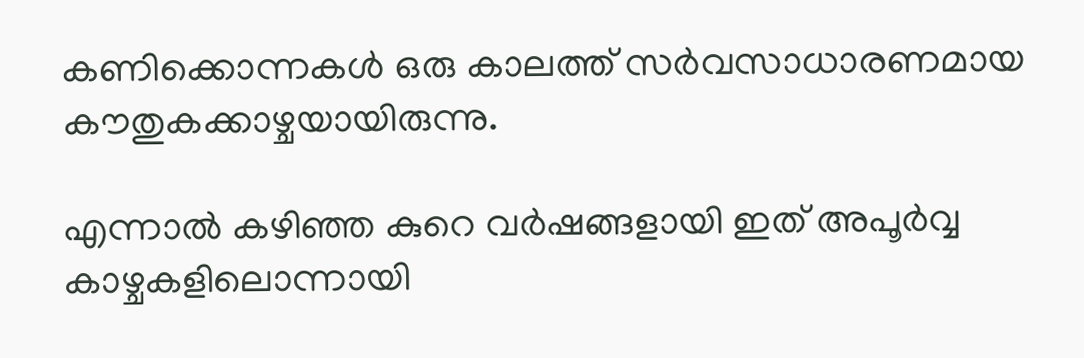കണിക്കൊന്നകള്‍ ഒരു കാലത്ത് സര്‍വസാധാരണമായ കൗതുകക്കാഴ്ചയായിരുന്നു.

എന്നാല്‍ കഴിഞ്ഞ കുറെ വര്‍ഷങ്ങളായി ഇത് അപൂര്‍വ്വ കാഴ്ചകളിലൊന്നായി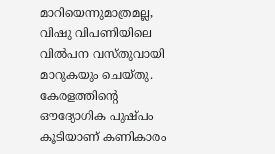മാറിയെന്നുമാത്രമല്ല, വിഷു വിപണിയിലെ വില്‍പന വസ്തുവായി മാറുകയും ചെയ്തു. കേരളത്തിന്റെ ഔദ്യോഗിക പുഷ്പം കൂടിയാണ് കണികാരം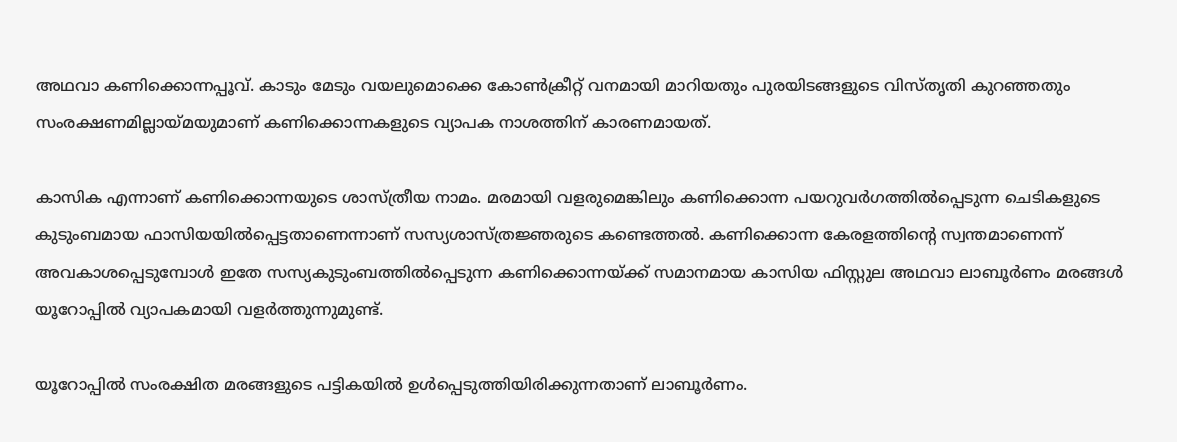അഥവാ കണിക്കൊന്നപ്പൂവ്. കാടും മേടും വയലുമൊക്കെ കോണ്‍ക്രീറ്റ് വനമായി മാറിയതും പുരയിടങ്ങളുടെ വിസ്തൃതി കുറഞ്ഞതും സംരക്ഷണമില്ലായ്മയുമാണ് കണിക്കൊന്നകളുടെ വ്യാപക നാശത്തിന് കാരണമായത്.

കാസിക എന്നാണ് കണിക്കൊന്നയുടെ ശാസ്ത്രീയ നാമം. മരമായി വളരുമെങ്കിലും കണിക്കൊന്ന പയറുവര്‍ഗത്തില്‍പ്പെടുന്ന ചെടികളുടെ കുടുംബമായ ഫാസിയയില്‍പ്പെട്ടതാണെന്നാണ് സസ്യശാസ്ത്രജ്ഞരുടെ കണ്ടെത്തല്‍. കണിക്കൊന്ന കേരളത്തിന്റെ സ്വന്തമാണെന്ന് അവകാശപ്പെടുമ്പോള്‍ ഇതേ സസ്യകുടുംബത്തില്‍പ്പെടുന്ന കണിക്കൊന്നയ്ക്ക് സമാനമായ കാസിയ ഫിസ്റ്റുല അഥവാ ലാബൂര്‍ണം മരങ്ങള്‍ യൂറോപ്പില്‍ വ്യാപകമായി വളര്‍ത്തുന്നുമുണ്ട്.

യൂറോപ്പില്‍ സംരക്ഷിത മരങ്ങളുടെ പട്ടികയില്‍ ഉള്‍പ്പെടുത്തിയിരിക്കുന്നതാണ് ലാബൂര്‍ണം.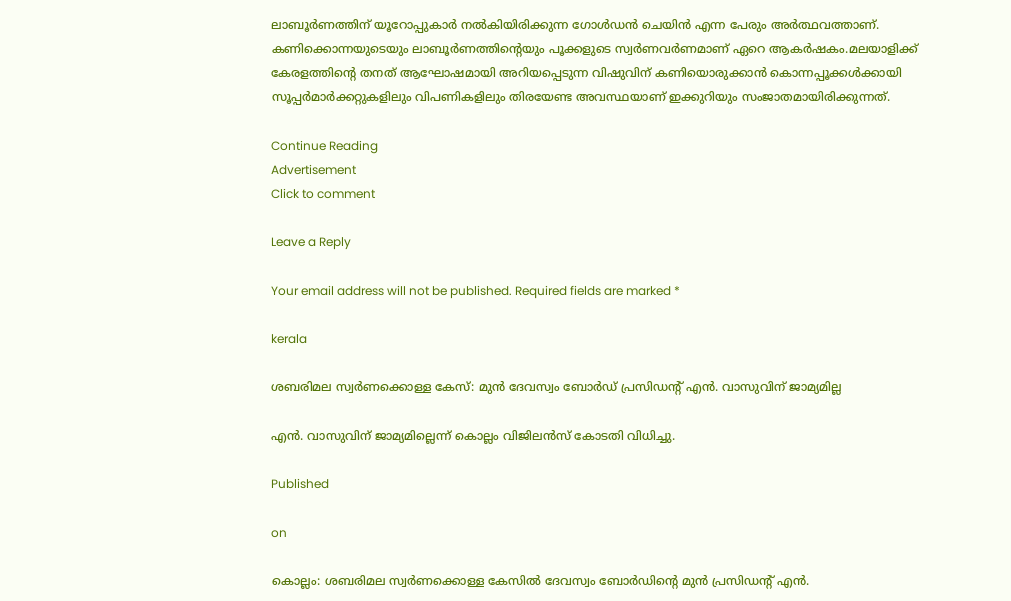ലാബൂര്‍ണത്തിന് യൂറോപ്പുകാര്‍ നല്‍കിയിരിക്കുന്ന ഗോള്‍ഡന്‍ ചെയിന്‍ എന്ന പേരും അര്‍ത്ഥവത്താണ്. കണിക്കൊന്നയുടെയും ലാബൂര്‍ണത്തിന്റെയും പൂക്കളുടെ സ്വര്‍ണവര്‍ണമാണ് ഏറെ ആകര്‍ഷകം.മലയാളിക്ക് കേരളത്തിന്റെ തനത് ആഘോഷമായി അറിയപ്പെടുന്ന വിഷുവിന് കണിയൊരുക്കാന്‍ കൊന്നപ്പൂക്കള്‍ക്കായി സൂപ്പര്‍മാര്‍ക്കറ്റുകളിലും വിപണികളിലും തിരയേണ്ട അവസ്ഥയാണ് ഇക്കുറിയും സംജാതമായിരിക്കുന്നത്.

Continue Reading
Advertisement
Click to comment

Leave a Reply

Your email address will not be published. Required fields are marked *

kerala

ശബരിമല സ്വര്‍ണക്കൊള്ള കേസ്: മുന്‍ ദേവസ്വം ബോര്‍ഡ് പ്രസിഡന്റ് എന്‍. വാസുവിന് ജാമ്യമില്ല

എന്‍. വാസുവിന് ജാമ്യമില്ലെന്ന് കൊല്ലം വിജിലന്‍സ് കോടതി വിധിച്ചു.

Published

on

കൊല്ലം: ശബരിമല സ്വര്‍ണക്കൊള്ള കേസില്‍ ദേവസ്വം ബോര്‍ഡിന്റെ മുന്‍ പ്രസിഡന്റ് എന്‍.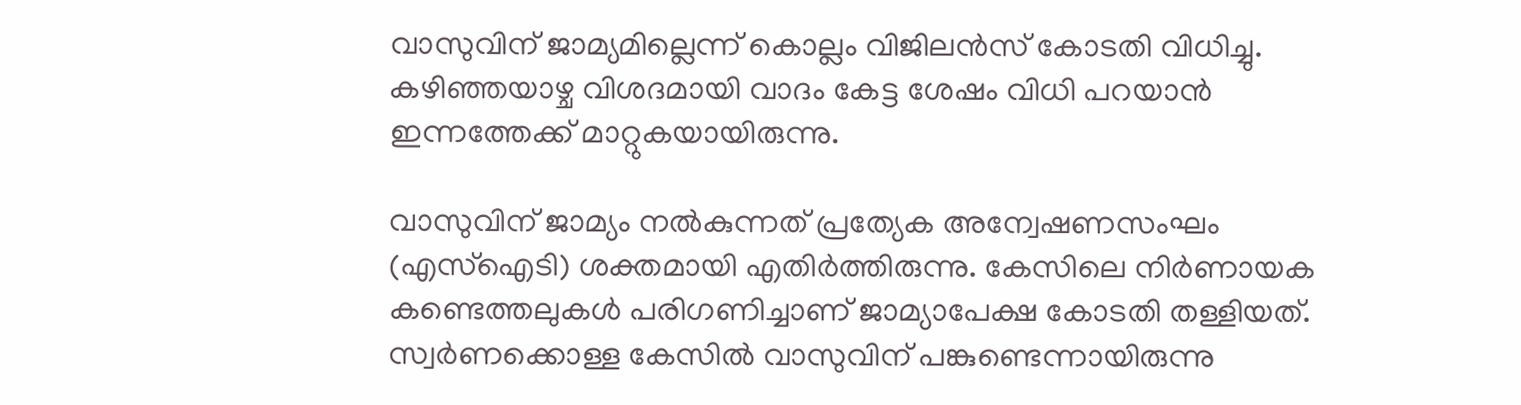വാസുവിന് ജാമ്യമില്ലെന്ന് കൊല്ലം വിജിലന്‍സ് കോടതി വിധിച്ചു. കഴിഞ്ഞയാഴ്ച ‌വിശദമായി വാദം കേട്ട ശേഷം വിധി പറയാൻ ഇന്നത്തേക്ക് മാറ്റുകയായിരുന്നു.

വാസുവിന് ജാമ്യം നല്‍കുന്നത് പ്രത്യേക അന്വേഷണസംഘം (എസ്‌ഐടി) ശക്തമായി എതിര്‍ത്തിരുന്നു. കേസിലെ നിര്‍ണായക കണ്ടെത്തലുകള്‍ പരിഗണിച്ചാണ് ജാമ്യാപേക്ഷ കോടതി തള്ളിയത്. സ്വര്‍ണക്കൊള്ള കേസില്‍ വാസുവിന് പങ്കുണ്ടെന്നായിരുന്നു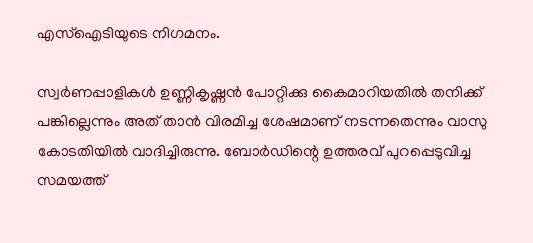എസ്‌ഐടിയുടെ നിഗമനം.

സ്വര്‍ണപ്പാളികള്‍ ഉണ്ണികൃഷ്ണന്‍ പോറ്റിക്കു കൈമാറിയതില്‍ തനിക്ക് പങ്കില്ലെന്നും അത് താന്‍ വിരമിച്ച ശേഷമാണ് നടന്നതെന്നും വാസു കോടതിയില്‍ വാദിച്ചിരുന്നു. ബോര്‍ഡിന്റെ ഉത്തരവ് പുറപ്പെടുവിച്ച സമയത്ത്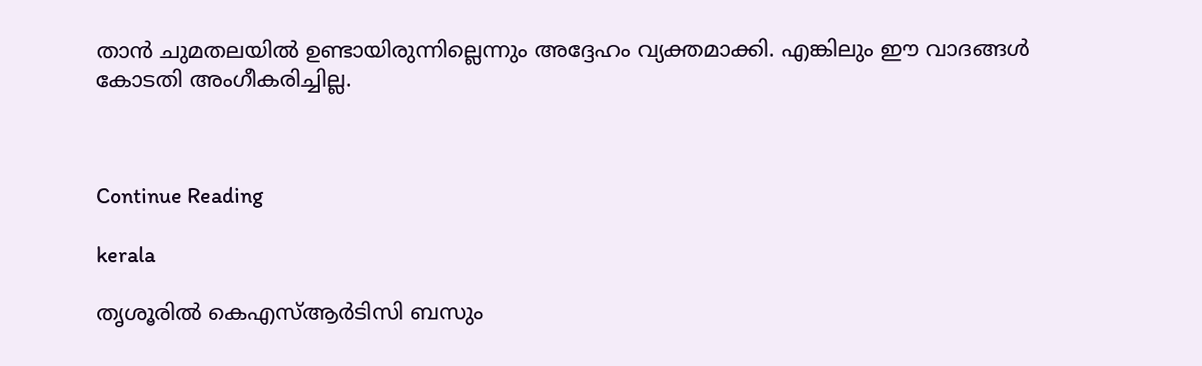താന്‍ ചുമതലയില്‍ ഉണ്ടായിരുന്നില്ലെന്നും അദ്ദേഹം വ്യക്തമാക്കി. എങ്കിലും ഈ വാദങ്ങള്‍ കോടതി അംഗീകരിച്ചില്ല.



Continue Reading

kerala

തൃശൂരില്‍ കെഎസ്ആര്‍ടിസി ബസും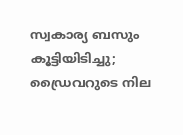സ്വകാര്യ ബസും കൂട്ടിയിടിച്ചു; ഡ്രൈവറുടെ നില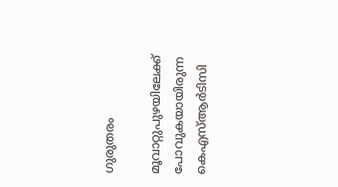ഗുരുതരം

മൂവാറ്റുപുഴയിലേക്ക് പോവുകയായിരുന്ന കെഎസ്ആര്‍ടിസി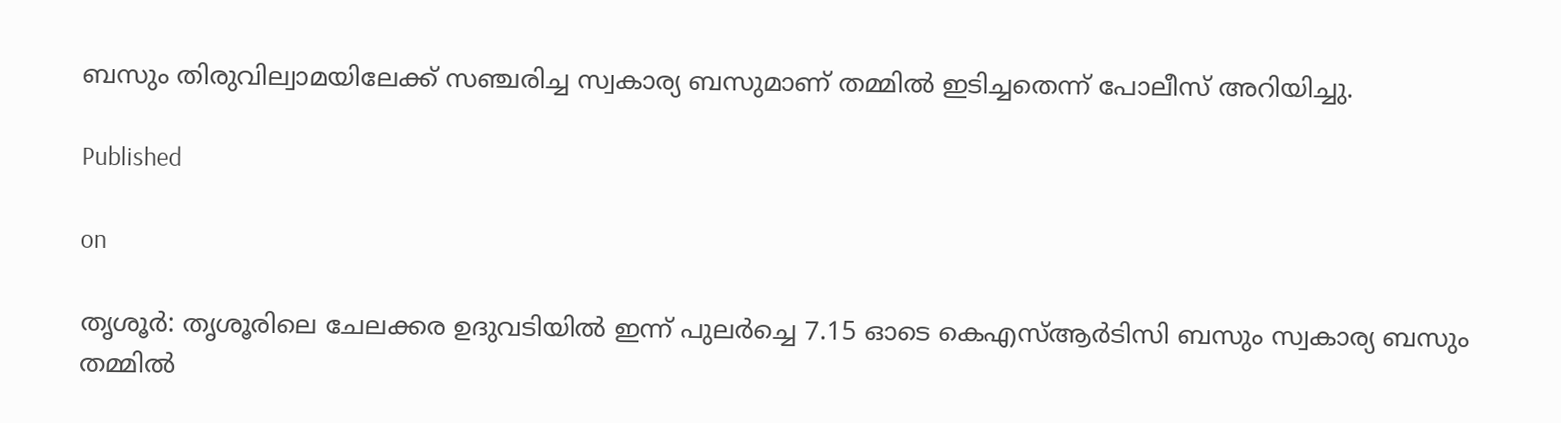ബസും തിരുവില്വാമയിലേക്ക് സഞ്ചരിച്ച സ്വകാര്യ ബസുമാണ് തമ്മില്‍ ഇടിച്ചതെന്ന് പോലീസ് അറിയിച്ചു.

Published

on

തൃശൂര്‍: തൃശൂരിലെ ചേലക്കര ഉദുവടിയില്‍ ഇന്ന് പുലര്‍ച്ചെ 7.15 ഓടെ കെഎസ്ആര്‍ടിസി ബസും സ്വകാര്യ ബസും തമ്മില്‍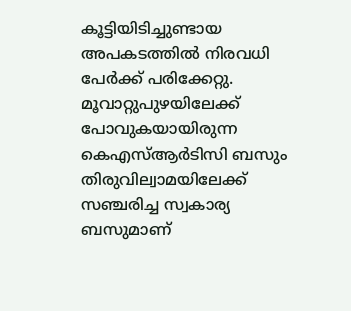കൂട്ടിയിടിച്ചുണ്ടായ അപകടത്തില്‍ നിരവധി പേര്‍ക്ക് പരിക്കേറ്റു. മൂവാറ്റുപുഴയിലേക്ക് പോവുകയായിരുന്ന കെഎസ്ആര്‍ടിസി ബസും തിരുവില്വാമയിലേക്ക് സഞ്ചരിച്ച സ്വകാര്യ ബസുമാണ്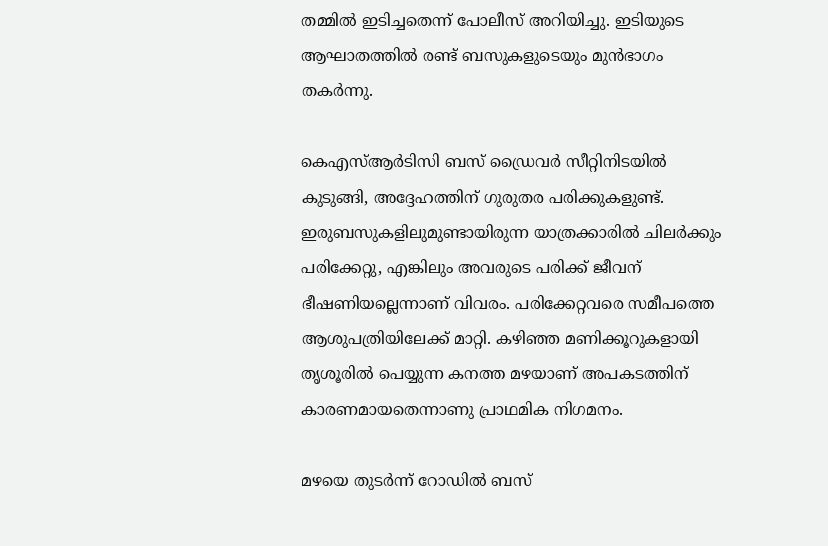തമ്മില്‍ ഇടിച്ചതെന്ന് പോലീസ് അറിയിച്ചു. ഇടിയുടെ ആഘാതത്തില്‍ രണ്ട് ബസുകളുടെയും മുന്‍ഭാഗം തകര്‍ന്നു.

കെഎസ്ആര്‍ടിസി ബസ് ഡ്രൈവര്‍ സീറ്റിനിടയില്‍ കുടുങ്ങി, അദ്ദേഹത്തിന് ഗുരുതര പരിക്കുകളുണ്ട്. ഇരുബസുകളിലുമുണ്ടായിരുന്ന യാത്രക്കാരില്‍ ചിലര്‍ക്കും പരിക്കേറ്റു, എങ്കിലും അവരുടെ പരിക്ക് ജീവന് ഭീഷണിയല്ലെന്നാണ് വിവരം. പരിക്കേറ്റവരെ സമീപത്തെ ആശുപത്രിയിലേക്ക് മാറ്റി. കഴിഞ്ഞ മണിക്കൂറുകളായി തൃശൂരില്‍ പെയ്യുന്ന കനത്ത മഴയാണ് അപകടത്തിന് കാരണമായതെന്നാണു പ്രാഥമിക നിഗമനം.

മഴയെ തുടര്‍ന്ന് റോഡില്‍ ബസ്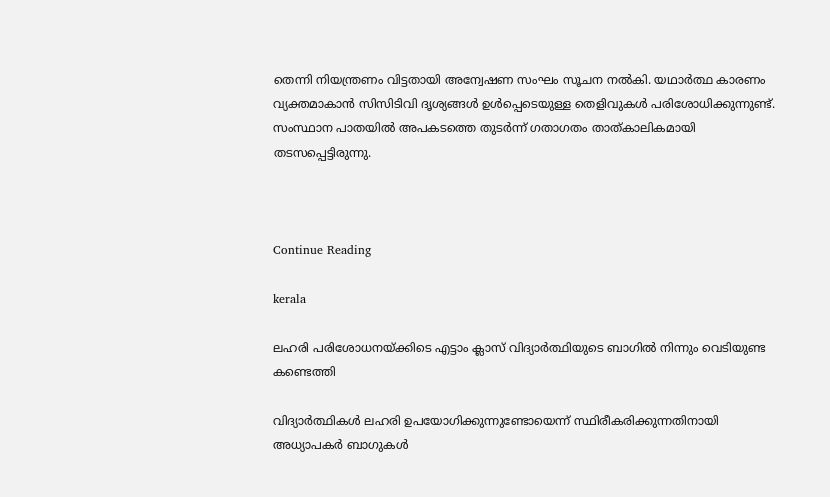തെന്നി നിയന്ത്രണം വിട്ടതായി അന്വേഷണ സംഘം സൂചന നല്‍കി. യഥാര്‍ത്ഥ കാരണം വ്യക്തമാകാന്‍ സിസിടിവി ദൃശ്യങ്ങള്‍ ഉള്‍പ്പെടെയുള്ള തെളിവുകള്‍ പരിശോധിക്കുന്നുണ്ട്. സംസ്ഥാന പാതയില്‍ അപകടത്തെ തുടര്‍ന്ന് ഗതാഗതം താത്കാലികമായി തടസപ്പെട്ടിരുന്നു.



Continue Reading

kerala

ലഹരി പരിശോധനയ്ക്കിടെ എട്ടാം ക്ലാസ് വിദ്യാര്‍ത്ഥിയുടെ ബാഗില്‍ നിന്നും വെടിയുണ്ട കണ്ടെത്തി

വിദ്യാര്‍ത്ഥികള്‍ ലഹരി ഉപയോഗിക്കുന്നുണ്ടോയെന്ന് സ്ഥിരീകരിക്കുന്നതിനായി അധ്യാപകര്‍ ബാഗുകള്‍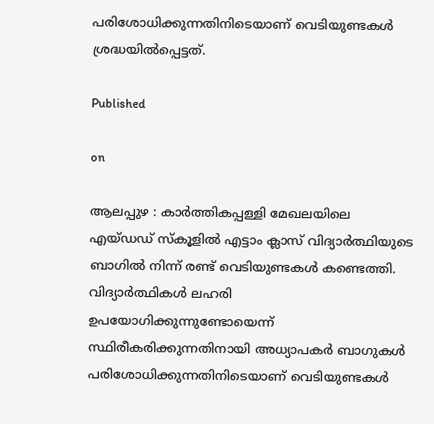പരിശോധിക്കുന്നതിനിടെയാണ് വെടിയുണ്ടകള്‍ ശ്രദ്ധയില്‍പ്പെട്ടത്.

Published

on

ആലപ്പുഴ : കാര്‍ത്തികപ്പള്ളി മേഖലയിലെ എയ്ഡഡ് സ്‌കൂളില്‍ എട്ടാം ക്ലാസ് വിദ്യാര്‍ത്ഥിയുടെ ബാഗില്‍ നിന്ന് രണ്ട് വെടിയുണ്ടകള്‍ കണ്ടെത്തി. വിദ്യാര്‍ത്ഥികള്‍ ലഹരി ഉപയോഗിക്കുന്നുണ്ടോയെന്ന് സ്ഥിരീകരിക്കുന്നതിനായി അധ്യാപകര്‍ ബാഗുകള്‍ പരിശോധിക്കുന്നതിനിടെയാണ് വെടിയുണ്ടകള്‍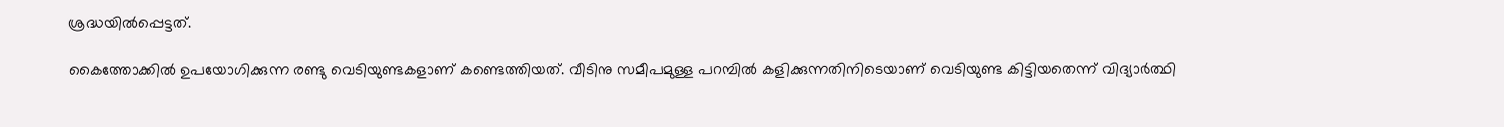ശ്രദ്ധയില്‍പ്പെട്ടത്.

കൈത്തോക്കില്‍ ഉപയോഗിക്കുന്ന രണ്ടു വെടിയുണ്ടകളാണ് കണ്ടെത്തിയത്. വീടിനു സമീപമുള്ള പറമ്പില്‍ കളിക്കുന്നതിനിടെയാണ് വെടിയുണ്ട കിട്ടിയതെന്ന് വിദ്യാര്‍ത്ഥി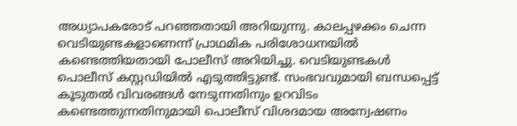അധ്യാപകരോട് പറഞ്ഞതായി അറിയുന്നു. കാലപ്പഴക്കം ചെന്ന വെടിയുണ്ടകളാണെന്ന് പ്രാഥമിക പരിശോധനയില്‍ കണ്ടെത്തിയതായി പോലീസ് അറിയിച്ചു. വെടിയുണ്ടകള്‍ പൊലീസ് കസ്റ്റഡിയില്‍ എടുത്തിട്ടുണ്ട്. സംഭവവുമായി ബന്ധപ്പെട്ട് കൂടുതല്‍ വിവരങ്ങള്‍ നേടുന്നതിനും ഉറവിടം കണ്ടെത്തുന്നതിനുമായി പൊലീസ് വിശദമായ അന്വേഷണം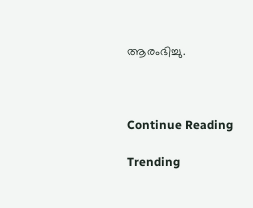ആരംഭിച്ചു.



Continue Reading

Trending